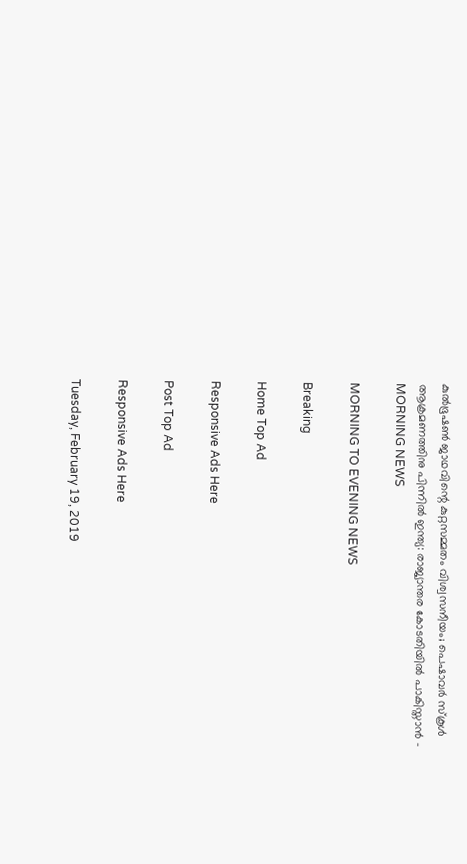കുല്‍ഭൂഷണ്‍ ജാഥവിന്റെ കുറ്റസമ്മതം വിശ്വസനീയം; പെഷാവര്‍ സ്‌കൂള്‍ ആക്രമണത്തിനു പിന്നില്‍ ഇന്ത്യ: രാജ്യാന്തര കോടതിയില്‍ പാകിസ്താന്‍ - MORNING NEWS

MORNING TO EVENING NEWS

Breaking

Home Top Ad

Responsive Ads Here

Post Top Ad

Responsive Ads Here

Tuesday, February 19, 2019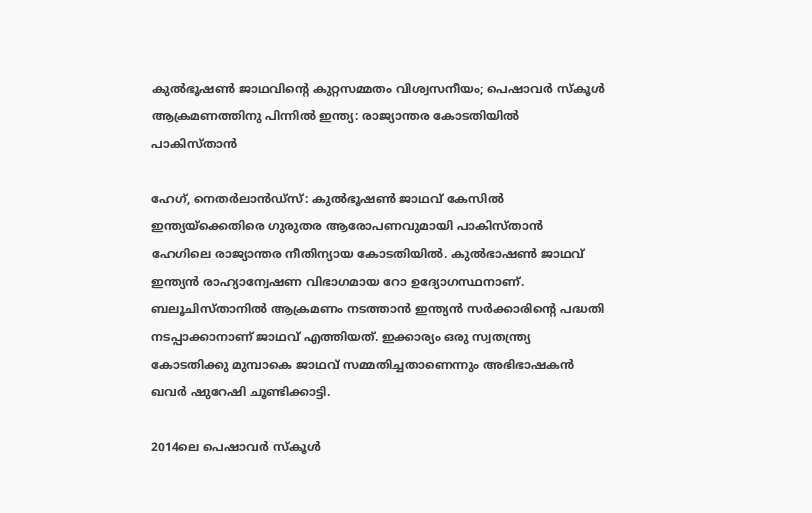കുല്‍ഭൂഷണ്‍ ജാഥവിന്റെ കുറ്റസമ്മതം വിശ്വസനീയം; പെഷാവര്‍ സ്‌കൂള്‍ ആക്രമണത്തിനു പിന്നില്‍ ഇന്ത്യ: രാജ്യാന്തര കോടതിയില്‍ പാകിസ്താന്‍

ഹേഗ്, നെതര്‍ലാന്‍ഡ്‌സ്: കുല്‍ഭൂഷണ്‍ ജാഥവ് കേസില്‍ ഇന്ത്യയ്‌ക്കെതിരെ ഗുരുതര ആരോപണവുമായി പാകിസ്താന്‍ ഹേഗിലെ രാജ്യാന്തര നീതിന്യായ കോടതിയില്‍. കുല്‍ഭാഷണ്‍ ജാഥവ് ഇന്ത്യന്‍ രാഹ്യാന്വേഷണ വിഭാഗമായ റോ ഉദ്യോഗസ്ഥനാണ്. ബലൂചിസ്താനില്‍ ആക്രമണം നടത്താന്‍ ഇന്ത്യന്‍ സര്‍ക്കാരിന്റെ പദ്ധതി നടപ്പാക്കാനാണ് ജാഥവ് എത്തിയത്. ഇക്കാര്യം ഒരു സ്വതന്ത്ര്യ കോടതിക്കു മുമ്പാകെ ജാഥവ് സമ്മതിച്ചതാണെന്നും അഭിഭാഷകന്‍ ഖവര്‍ ഷുറേഷി ചൂണ്ടിക്കാട്ടി.

2014ലെ പെഷാവര്‍ സ്‌കൂള്‍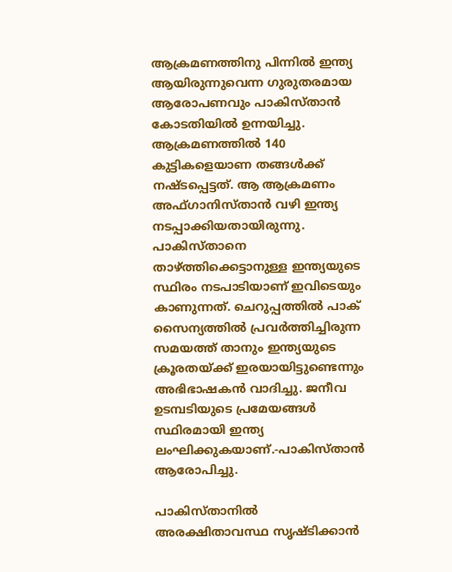ആക്രമണത്തിനു പിന്നില്‍ ഇന്ത്യ ആയിരുന്നുവെന്ന ഗുരുതരമായ ആരോപണവും പാകിസ്താന്‍ കോടതിയില്‍ ഉന്നയിച്ചു. ആക്രമണത്തില്‍ 140 കുട്ടികളെയാണ തങ്ങള്‍ക്ക് നഷ്ടപ്പെട്ടത്. ആ ആക്രമണം അഫ്ഗാനിസ്താന്‍ വഴി ഇന്ത്യ നടപ്പാക്കിയതായിരുന്നു. പാകിസ്താനെ താഴ്ത്തിക്കെട്ടാനുള്ള ഇന്ത്യയുടെ സ്ഥിരം നടപാടിയാണ് ഇവിടെയും കാണുന്നത്. ചെറുപ്പത്തില്‍ പാക് സൈന്യത്തില്‍ പ്രവര്‍ത്തിച്ചിരുന്ന സമയത്ത് താനും ഇന്ത്യയുടെ ക്രൂരതയ്ക്ക് ഇരയായിട്ടുണ്ടെന്നും അഭിഭാഷകന്‍ വാദിച്ചു. ജനീവ ഉടമ്പടിയുടെ പ്രമേയങ്ങള്‍ സ്ഥിരമായി ഇന്ത്യ ലംഘിക്കുകയാണ്.-പാകിസ്താന്‍ ആരോപിച്ചു.

പാകിസ്താനില്‍ അരക്ഷിതാവസ്ഥ സൃഷ്ടിക്കാന്‍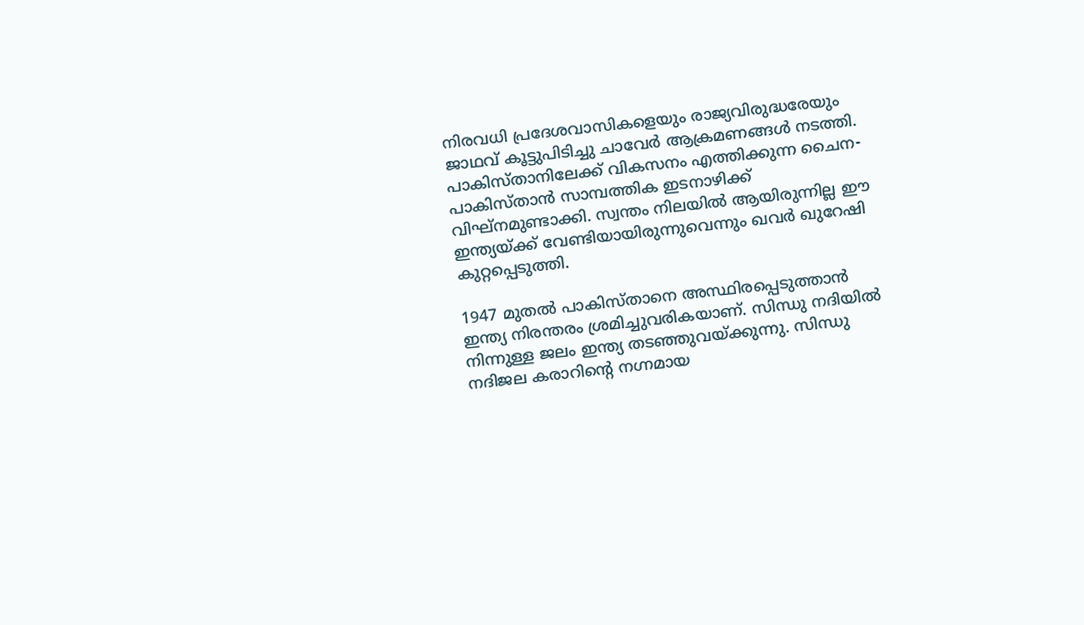നിരവധി പ്രദേശവാസികളെയും രാജ്യവിരുദ്ധരേയും ജാഥവ് കൂട്ടുപിടിച്ചു ചാവേര്‍ ആക്രമണങ്ങള്‍ നടത്തി. പാകിസ്താനിലേക്ക് വികസനം എത്തിക്കുന്ന ചൈന-പാകിസ്താന്‍ സാമ്പത്തിക ഇടനാഴിക്ക് വിഘ്‌നമുണ്ടാക്കി. സ്വന്തം നിലയില്‍ ആയിരുന്നില്ല ഈ ഇന്ത്യയ്ക്ക് വേണ്ടിയായിരുന്നുവെന്നും ഖവര്‍ ഖുറേഷി കുറ്റപ്പെടുത്തി.

1947 മുതല്‍ പാകിസ്താനെ അസ്ഥിരപ്പെടുത്താന്‍ ഇന്ത്യ നിരന്തരം ശ്രമിച്ചുവരികയാണ്. സിന്ധു നദിയില്‍ നിന്നുള്ള ജലം ഇന്ത്യ തടഞ്ഞുവയ്ക്കുന്നു. സിന്ധു നദിജല കരാറിന്റെ നഗ്നമായ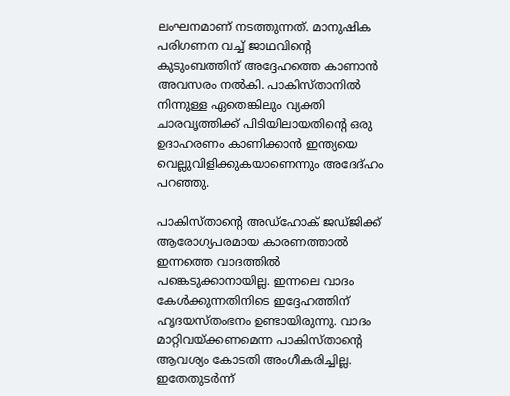ലംഘനമാണ് നടത്തുന്നത്. മാനുഷിക പരിഗണന വച്ച് ജാഥവിന്റെ കുടുംബത്തിന് അദ്ദേഹത്തെ കാണാന്‍ അവസരം നല്‍കി. പാകിസ്താനില്‍ നിന്നുള്ള ഏതെങ്കിലും വ്യക്തി ചാരവൃത്തിക്ക് പിടിയിലായതിന്റെ ഒരു ഉദാഹരണം കാണിക്കാന്‍ ഇന്ത്യയെ വെല്ലുവിളിക്കുകയാണെന്നും അദേദ്ഹം പറഞ്ഞു.

പാകിസ്താന്റെ അഡ്‌ഹോക് ജഡ്ജിക്ക് ആരോഗ്യപരമായ കാരണത്താല്‍ ഇന്നത്തെ വാദത്തില്‍ പങ്കെടുക്കാനായില്ല. ഇന്നലെ വാദം കേള്‍ക്കുന്നതിനിടെ ഇദ്ദേഹത്തിന് ഹൃദയസ്തംഭനം ഉണ്ടായിരുന്നു. വാദം മാറ്റിവയ്ക്കണമെന്ന പാകിസ്താന്റെ ആവശ്യം കോടതി അംഗീകരിച്ചില്ല. ഇതേതുടര്‍ന്ന്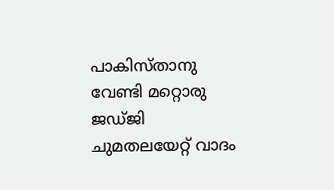പാകിസ്താനു വേണ്ടി മറ്റൊരു ജഡ്ജി ചുമതലയേറ്റ് വാദം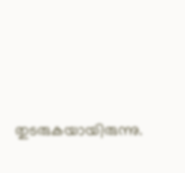തുടരുകയായിരുന്നു.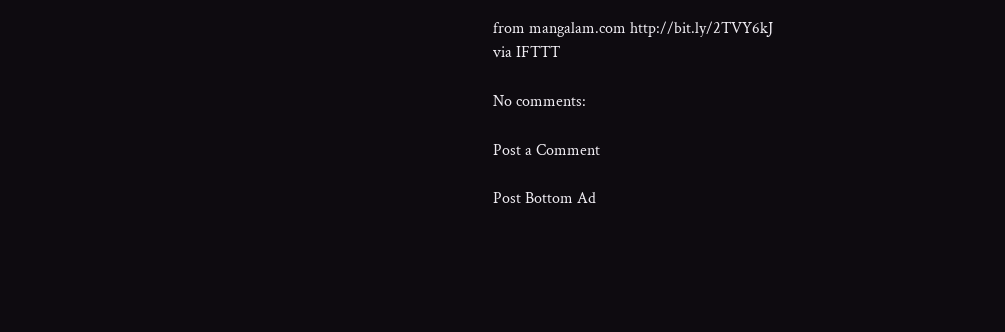from mangalam.com http://bit.ly/2TVY6kJ
via IFTTT

No comments:

Post a Comment

Post Bottom Ad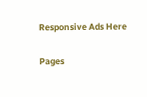Responsive Ads Here

Pages